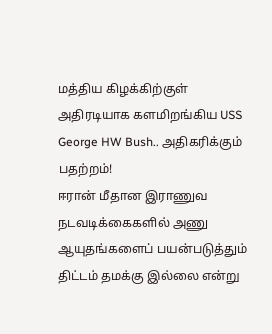மத்திய கிழக்கிற்குள் அதிரடியாக களமிறங்கிய USS George HW Bush.. அதிகரிக்கும் பதற்றம்!
ஈரான் மீதான இராணுவ நடவடிக்கைகளில் அணு ஆயுதங்களைப் பயன்படுத்தும் திட்டம் தமக்கு இல்லை என்று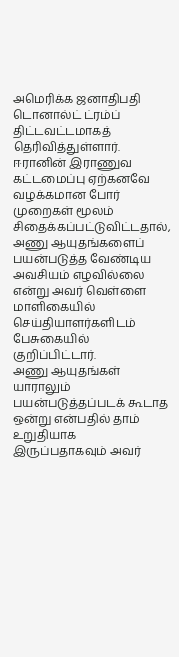அமெரிக்க ஜனாதிபதி டொனால்ட் ட்ரம்ப் திட்டவட்டமாகத் தெரிவித்துள்ளார்.
ஈரானின் இராணுவ கட்டமைப்பு ஏற்கனவே வழக்கமான போர் முறைகள் மூலம் சிதைக்கப்பட்டுவிட்டதால், அணு ஆயுதங்களைப் பயன்படுத்த வேண்டிய அவசியம் எழவில்லை என்று அவர் வெள்ளை மாளிகையில் செய்தியாளர்களிடம் பேசுகையில் குறிப்பிட்டார்.
அணு ஆயுதங்கள் யாராலும் பயன்படுத்தப்படக் கூடாத ஒன்று என்பதில் தாம் உறுதியாக இருப்பதாகவும் அவர்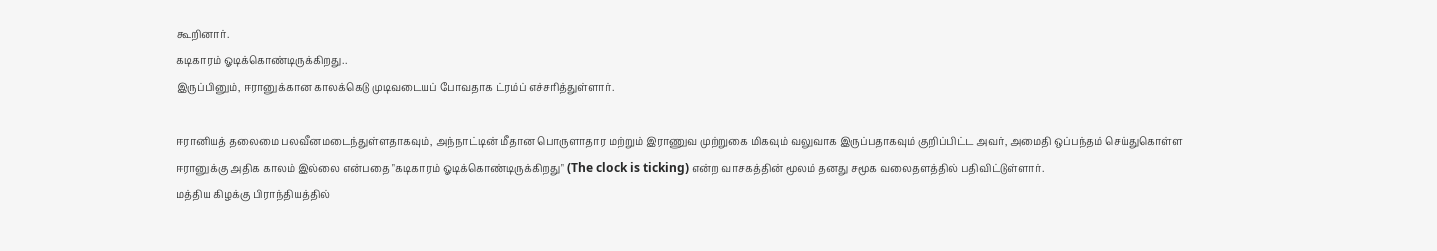கூறினார்.
கடிகாரம் ஓடிக்கொண்டிருக்கிறது..
இருப்பினும், ஈரானுக்கான காலக்கெடு முடிவடையப் போவதாக ட்ரம்ப் எச்சரித்துள்ளார்.

ஈரானியத் தலைமை பலவீனமடைந்துள்ளதாகவும், அந்நாட்டின் மீதான பொருளாதார மற்றும் இராணுவ முற்றுகை மிகவும் வலுவாக இருப்பதாகவும் குறிப்பிட்ட அவர், அமைதி ஒப்பந்தம் செய்துகொள்ள ஈரானுக்கு அதிக காலம் இல்லை என்பதை "கடிகாரம் ஓடிக்கொண்டிருக்கிறது" (The clock is ticking) என்ற வாசகத்தின் மூலம் தனது சமூக வலைதளத்தில் பதிவிட்டுள்ளார்.
மத்திய கிழக்கு பிராந்தியத்தில்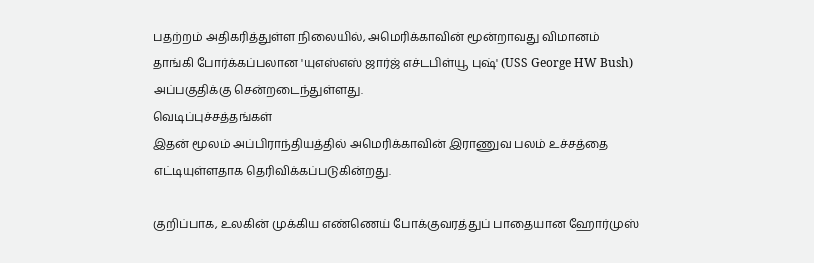பதற்றம் அதிகரித்துள்ள நிலையில், அமெரிக்காவின் மூன்றாவது விமானம் தாங்கி போர்க்கப்பலான 'யுஎஸ்எஸ் ஜார்ஜ் எச்டபிள்யூ புஷ்' (USS George HW Bush) அப்பகுதிக்கு சென்றடைந்துள்ளது.
வெடிப்புச்சத்தங்கள்
இதன் மூலம் அப்பிராந்தியத்தில் அமெரிக்காவின் இராணுவ பலம் உச்சத்தை எட்டியுள்ளதாக தெரிவிக்கப்படுகின்றது.

குறிப்பாக, உலகின் முக்கிய எண்ணெய் போக்குவரத்துப் பாதையான ஹோர்முஸ்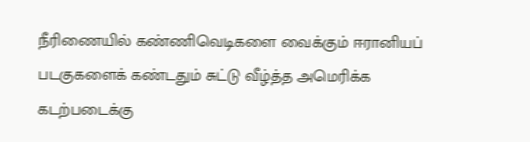நீரிணையில் கண்ணிவெடிகளை வைக்கும் ஈரானியப் படகுகளைக் கண்டதும் சுட்டு வீழ்த்த அமெரிக்க கடற்படைக்கு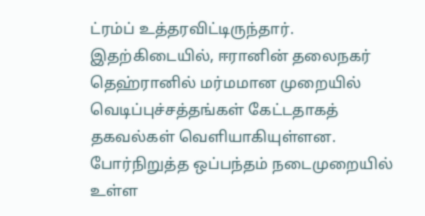ட்ரம்ப் உத்தரவிட்டிருந்தார்.
இதற்கிடையில், ஈரானின் தலைநகர் தெஹ்ரானில் மர்மமான முறையில் வெடிப்புச்சத்தங்கள் கேட்டதாகத் தகவல்கள் வெளியாகியுள்ளன.
போர்நிறுத்த ஒப்பந்தம் நடைமுறையில் உள்ள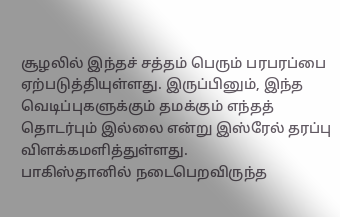சூழலில் இந்தச் சத்தம் பெரும் பரபரப்பை ஏற்படுத்தியுள்ளது. இருப்பினும், இந்த வெடிப்புகளுக்கும் தமக்கும் எந்தத் தொடர்பும் இல்லை என்று இஸ்ரேல் தரப்பு விளக்கமளித்துள்ளது.
பாகிஸ்தானில் நடைபெறவிருந்த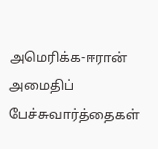அமெரிக்க-ஈரான் அமைதிப் பேச்சுவார்த்தைகள்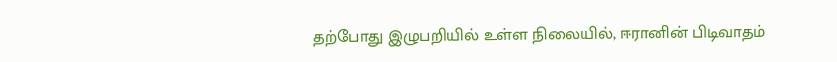தற்போது இழுபறியில் உள்ள நிலையில், ஈரானின் பிடிவாதம்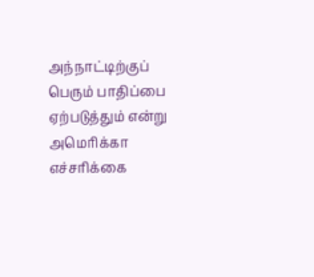அந்நாட்டிற்குப் பெரும் பாதிப்பை ஏற்படுத்தும் என்று அமெரிக்கா எச்சரிக்கை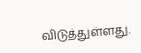விடுத்துள்ளது.